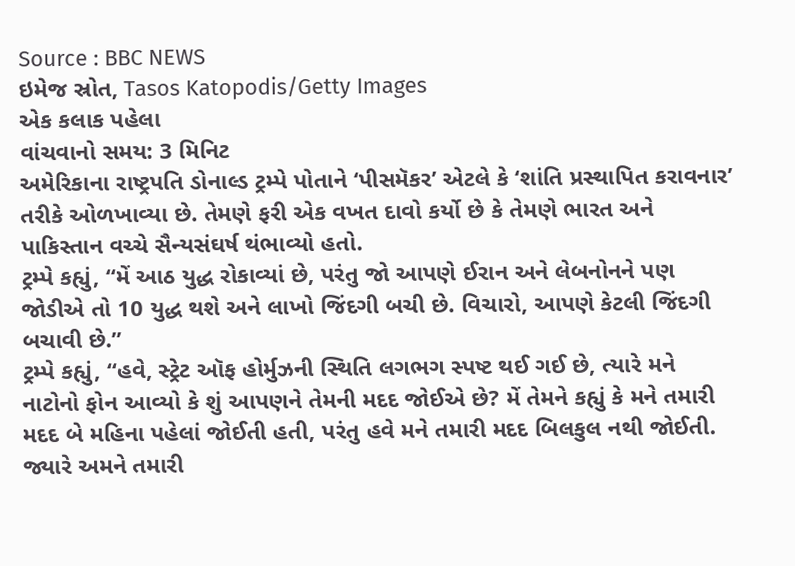Source : BBC NEWS
ઇમેજ સ્રોત, Tasos Katopodis/Getty Images
એક કલાક પહેલા
વાંચવાનો સમય: 3 મિનિટ
અમેરિકાના રાષ્ટ્રપતિ ડોનાલ્ડ ટ્રમ્પે પોતાને ‘પીસમૅકર’ એટલે કે ‘શાંતિ પ્રસ્થાપિત કરાવનાર’ તરીકે ઓળખાવ્યા છે. તેમણે ફરી એક વખત દાવો કર્યો છે કે તેમણે ભારત અને પાકિસ્તાન વચ્ચે સૈન્યસંઘર્ષ થંભાવ્યો હતો.
ટ્રમ્પે કહ્યું, “મેં આઠ યુદ્ધ રોકાવ્યાં છે, પરંતુ જો આપણે ઈરાન અને લેબનોનને પણ જોડીએ તો 10 યુદ્ધ થશે અને લાખો જિંદગી બચી છે. વિચારો, આપણે કેટલી જિંદગી બચાવી છે.”
ટ્રમ્પે કહ્યું, “હવે, સ્ટ્રેટ ઑફ હોર્મુઝની સ્થિતિ લગભગ સ્પષ્ટ થઈ ગઈ છે, ત્યારે મને નાટોનો ફોન આવ્યો કે શું આપણને તેમની મદદ જોઈએ છે? મેં તેમને કહ્યું કે મને તમારી મદદ બે મહિના પહેલાં જોઈતી હતી, પરંતુ હવે મને તમારી મદદ બિલકુલ નથી જોઈતી. જ્યારે અમને તમારી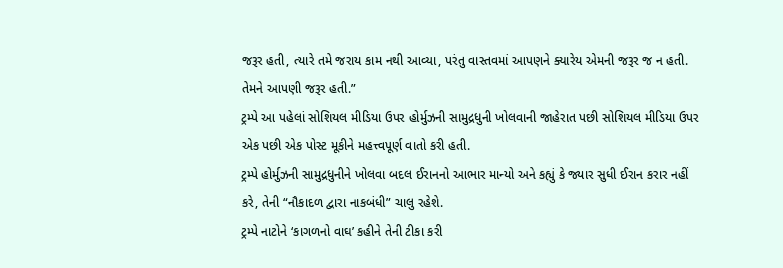જરૂર હતી, ત્યારે તમે જરાય કામ નથી આવ્યા, પરંતુ વાસ્તવમાં આપણને ક્યારેય એમની જરૂર જ ન હતી. તેમને આપણી જરૂર હતી.”
ટ્રમ્પે આ પહેલાં સોશિયલ મીડિયા ઉપર હોર્મુઝની સામુદ્રધુની ખોલવાની જાહેરાત પછી સોશિયલ મીડિયા ઉપર એક પછી એક પોસ્ટ મૂકીને મહત્ત્વપૂર્ણ વાતો કરી હતી.
ટ્રમ્પે હોર્મુઝની સામુદ્રધુનીને ખોલવા બદલ ઈરાનનો આભાર માન્યો અને કહ્યું કે જ્યાર સુધી ઈરાન કરાર નહીં કરે, તેની “નૌકાદળ દ્વારા નાકબંધી” ચાલુ રહેશે.
ટ્રમ્પે નાટોને ‘કાગળનો વાઘ’ કહીને તેની ટીકા કરી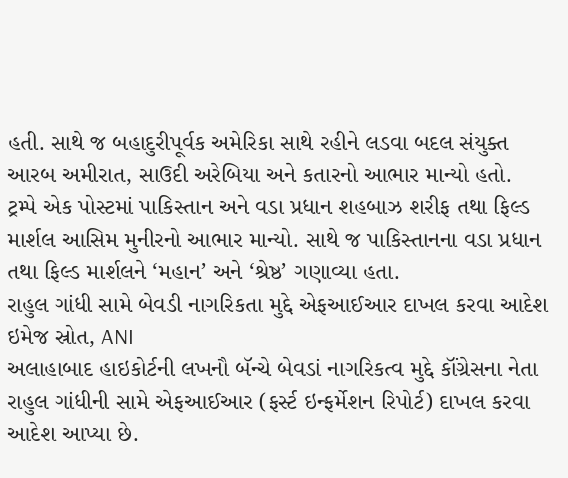હતી. સાથે જ બહાદુરીપૂર્વક અમેરિકા સાથે રહીને લડવા બદલ સંયુક્ત આરબ અમીરાત, સાઉદી અરેબિયા અને કતારનો આભાર માન્યો હતો.
ટ્રમ્પે એક પોસ્ટમાં પાકિસ્તાન અને વડા પ્રધાન શહબાઝ શરીફ તથા ફિલ્ડ માર્શલ આસિમ મુનીરનો આભાર માન્યો. સાથે જ પાકિસ્તાનના વડા પ્રધાન તથા ફિલ્ડ માર્શલને ‘મહાન’ અને ‘શ્રેષ્ઠ’ ગણાવ્યા હતા.
રાહુલ ગાંધી સામે બેવડી નાગરિકતા મુદ્દે એફઆઈઆર દાખલ કરવા આદેશ
ઇમેજ સ્રોત, ANI
અલાહાબાદ હાઇકોર્ટની લખનૌ બૅન્ચે બેવડાં નાગરિકત્વ મુદ્દે કૉંગ્રેસના નેતા રાહુલ ગાંધીની સામે એફઆઈઆર (ફર્સ્ટ ઇન્ફર્મેશન રિપોર્ટ) દાખલ કરવા આદેશ આપ્યા છે.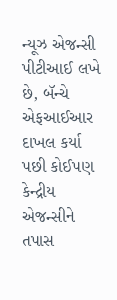ન્યૂઝ એજન્સી પીટીઆઈ લખે છે, બૅન્ચે એફઆઈઆર દાખલ કર્યા પછી કોઈપણ કેન્દ્રીય એજન્સીને તપાસ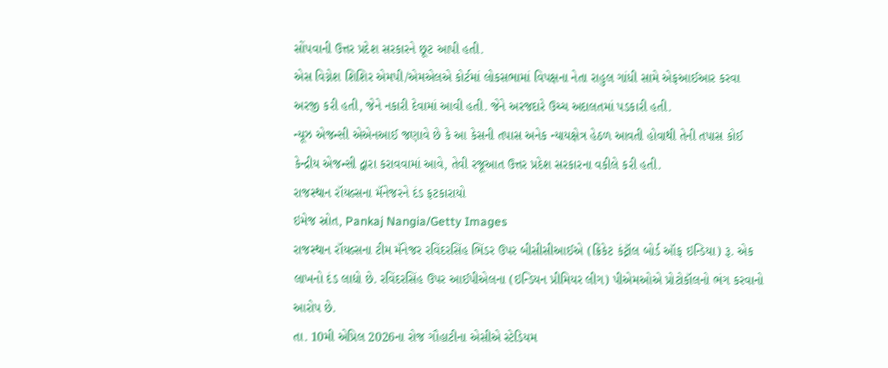સોંપવાની ઉત્તર પ્રદેશ સરકારને છૂટ આપી હતી.
એસ વિગ્નેશ શિશિર એમપી/એમએલએ કોર્ટમાં લોકસભામાં વિપક્ષના નેતા રાહુલ ગાંધી સામે એફઆઈઆર કરવા અરજી કરી હતી, જેને નકારી દેવામાં આવી હતી. જેને અરજદારે ઉચ્ચ અદાલતમાં પડકારી હતી.
ન્યૂઝ એજન્સી એએનઆઈ જણાવે છે કે આ કેસની તપાસ અનેક ન્યાયક્ષેત્ર હેઠળ આવતી હોવાથી તેની તપાસ કોઈ કેન્દ્રીય એજન્સી દ્વારા કરાવવામાં આવે, તેવી રજૂઆત ઉત્તર પ્રદેશ સરકારના વકીલે કરી હતી.
રાજસ્થાન રૉયલ્સના મૅનેજરને દંડ ફટકારાયો
ઇમેજ સ્રોત, Pankaj Nangia/Getty Images
રાજસ્થાન રૉયલ્સના ટીમ મૅનેજર રવિંદરસિંહ ભિંડર ઉપર બીસીસીઆઈએ (ક્રિકેટ કંટ્રૉલ બોર્ડ ઑફ ઇન્ડિયા) રૂ. એક લાખનો દંડ લાદ્યો છે. રવિંદરસિંહ ઉપર આઈપીએલના (ઇન્ડિયન પ્રીમિયર લીગ) પીએમઓએ પ્રોટોકૉલનો ભંગ કરવાનો આરોપ છે.
તા. 10મી એપ્રિલ 2026ના રોજ ગૌહાટીના એસીએ સ્ટેડિયમ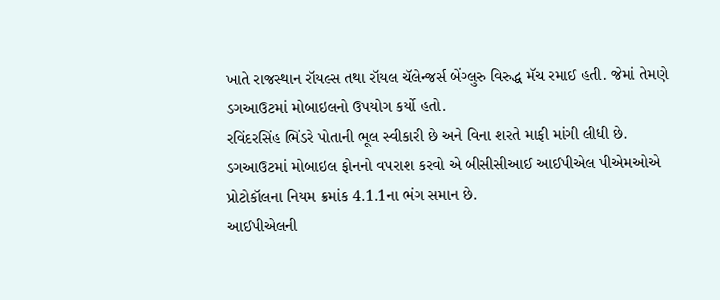ખાતે રાજસ્થાન રૉયલ્સ તથા રૉયલ ચૅલેન્જર્સ બેંગ્લુરુ વિરુદ્ધ મૅચ રમાઈ હતી. જેમાં તેમણે ડગઆઉટમાં મોબાઇલનો ઉપયોગ કર્યો હતો.
રવિંદરસિંહ ભિંડરે પોતાની ભૂલ સ્વીકારી છે અને વિના શરતે માફી માંગી લીધી છે.
ડગઆઉટમાં મોબાઇલ ફોનનો વપરાશ કરવો એ બીસીસીઆઈ આઈપીએલ પીએમઓએ પ્રોટોકૉલના નિયમ ક્રમાંક 4.1.1ના ભંગ સમાન છે.
આઈપીએલની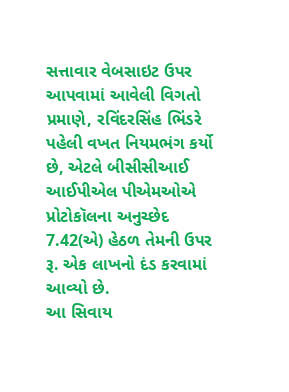સત્તાવાર વેબસાઇટ ઉપર આપવામાં આવેલી વિગતો પ્રમાણે, રવિંદરસિંહ ભિંડરે પહેલી વખત નિયમભંગ કર્યો છે, એટલે બીસીસીઆઈ આઈપીએલ પીએમઓએ પ્રોટોકૉલના અનુચ્છેદ 7.42(એ) હેઠળ તેમની ઉપર રૂ. એક લાખનો દંડ કરવામાં આવ્યો છે.
આ સિવાય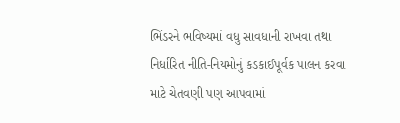ભિંડરને ભવિષ્યમાં વધુ સાવધાની રાખવા તથા નિર્ધારિત નીતિ-નિયમોનું કડકાઈપૂર્વક પાલન કરવા માટે ચેતવણી પણ આપવામાં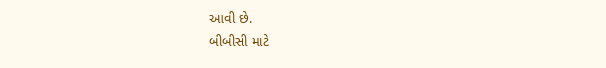આવી છે.
બીબીસી માટે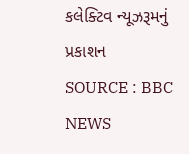કલેક્ટિવ ન્યૂઝરૂમનું પ્રકાશન
SOURCE : BBC NEWS